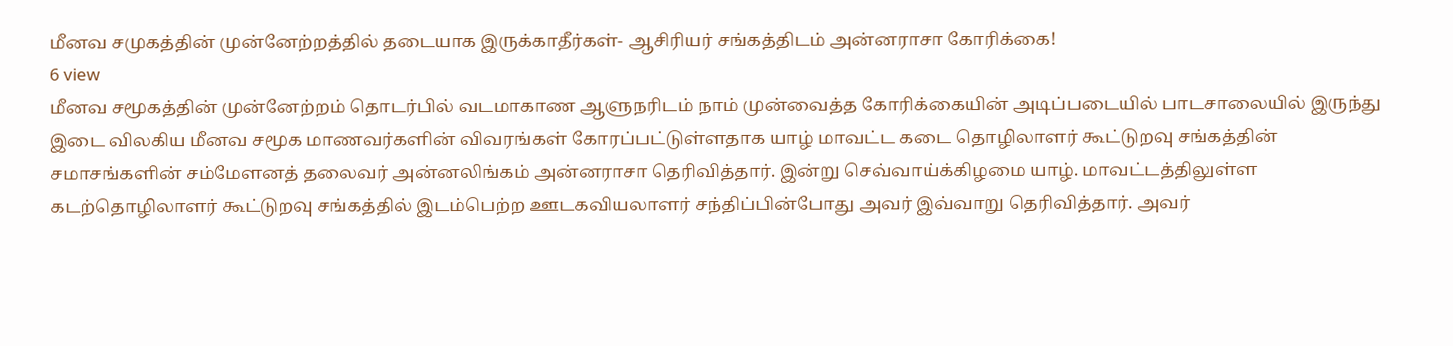மீனவ சமுகத்தின் முன்னேற்றத்தில் தடையாக இருக்காதீர்கள்- ஆசிரியர் சங்கத்திடம் அன்னராசா கோரிக்கை!
6 view
மீனவ சமூகத்தின் முன்னேற்றம் தொடர்பில் வடமாகாண ஆளுநரிடம் நாம் முன்வைத்த கோரிக்கையின் அடிப்படையில் பாடசாலையில் இருந்து இடை விலகிய மீனவ சமூக மாணவர்களின் விவரங்கள் கோரப்பட்டுள்ளதாக யாழ் மாவட்ட கடை தொழிலாளர் கூட்டுறவு சங்கத்தின் சமாசங்களின் சம்மேளனத் தலைவர் அன்னலிங்கம் அன்னராசா தெரிவித்தார். இன்று செவ்வாய்க்கிழமை யாழ். மாவட்டத்திலுள்ள கடற்தொழிலாளர் கூட்டுறவு சங்கத்தில் இடம்பெற்ற ஊடகவியலாளர் சந்திப்பின்போது அவர் இவ்வாறு தெரிவித்தார். அவர்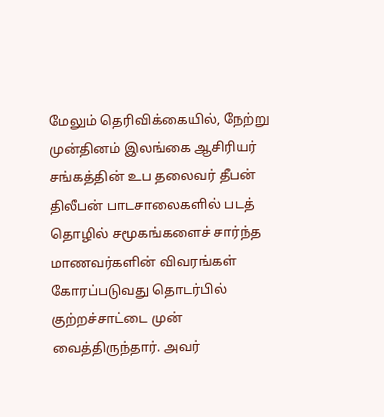மேலும் தெரிவிக்கையில், நேற்று முன்தினம் இலங்கை ஆசிரியர் சங்கத்தின் உப தலைவர் தீபன் திலீபன் பாடசாலைகளில் படத் தொழில் சமூகங்களைச் சார்ந்த மாணவர்களின் விவரங்கள் கோரப்படுவது தொடர்பில் குற்றச்சாட்டை முன் வைத்திருந்தார். அவர்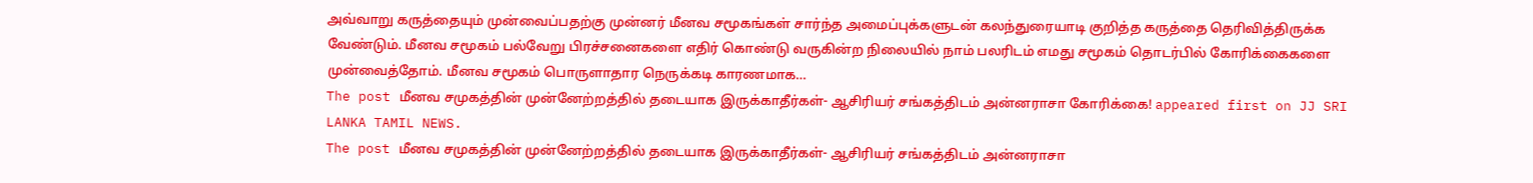அவ்வாறு கருத்தையும் முன்வைப்பதற்கு முன்னர் மீனவ சமூகங்கள் சார்ந்த அமைப்புக்களுடன் கலந்துரையாடி குறித்த கருத்தை தெரிவித்திருக்க வேண்டும். மீனவ சமூகம் பல்வேறு பிரச்சனைகளை எதிர் கொண்டு வருகின்ற நிலையில் நாம் பலரிடம் எமது சமூகம் தொடர்பில் கோரிக்கைகளை முன்வைத்தோம். மீனவ சமூகம் பொருளாதார நெருக்கடி காரணமாக…
The post மீனவ சமுகத்தின் முன்னேற்றத்தில் தடையாக இருக்காதீர்கள்- ஆசிரியர் சங்கத்திடம் அன்னராசா கோரிக்கை! appeared first on JJ SRI LANKA TAMIL NEWS.
The post மீனவ சமுகத்தின் முன்னேற்றத்தில் தடையாக இருக்காதீர்கள்- ஆசிரியர் சங்கத்திடம் அன்னராசா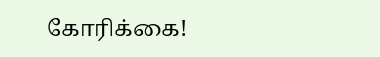கோரிக்கை!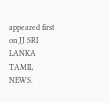appeared first on JJ SRI LANKA TAMIL NEWS.